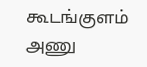கூடங்குளம் அணு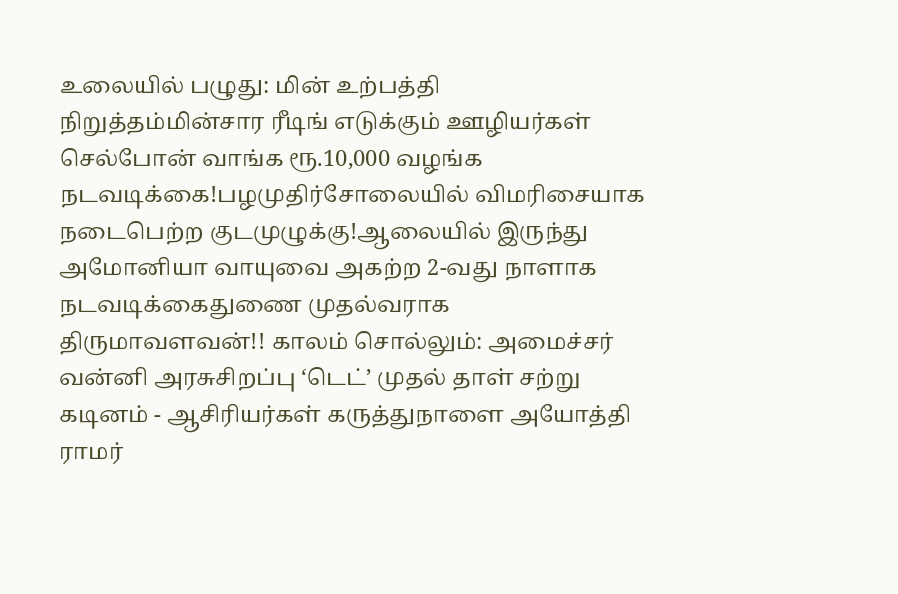உலையில் பழுது: மின் உற்பத்தி நிறுத்தம்மின்சார ரீடிங் எடுக்கும் ஊழியர்கள் செல்போன் வாங்க ரூ.10,000 வழங்க நடவடிக்கை!பழமுதிர்சோலையில் விமரிசையாக நடைபெற்ற குடமுழுக்கு!ஆலையில் இருந்து அமோனியா வாயுவை அகற்ற 2-வது நாளாக நடவடிக்கைதுணை முதல்வராக திருமாவளவன்!! காலம் சொல்லும்: அமைச்சர் வன்னி அரசுசிறப்பு ‘டெட்’ முதல் தாள் சற்று கடினம் - ஆசிரியர்கள் கருத்துநாளை அயோத்தி ராமர்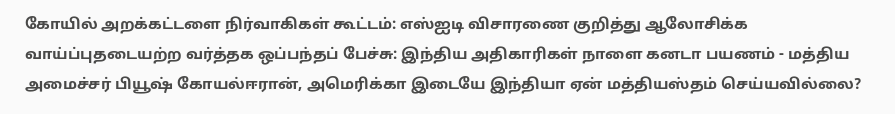கோயில் அறக்கட்டளை நிர்வாகிகள் கூட்டம்: எஸ்ஐடி விசாரணை குறித்து ஆலோசிக்க வாய்ப்புதடையற்ற வர்த்தக ஒப்பந்தப் பேச்சு: இந்திய அதிகாரிகள் நாளை கனடா பயணம் - மத்திய அமைச்சர் பியூஷ் கோயல்ஈரான், அமெரிக்கா இடையே இந்தியா ஏன் மத்தியஸ்தம் செய்யவில்லை?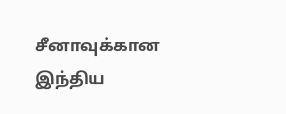சீனாவுக்கான இந்திய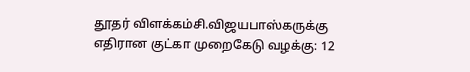தூதர் விளக்கம்சி.விஜயபாஸ்கருக்கு எதிரான குட்கா முறைகேடு வழக்கு: 12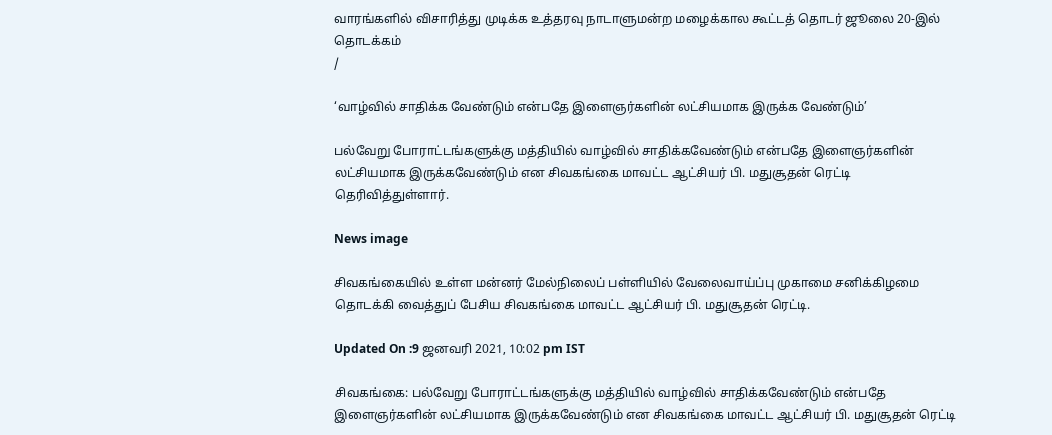வாரங்களில் விசாரித்து முடிக்க உத்தரவு நாடாளுமன்ற மழைக்கால கூட்டத் தொடர் ஜூலை 20-இல் தொடக்கம்
/

‘வாழ்வில் சாதிக்க வேண்டும் என்பதே இளைஞர்களின் லட்சியமாக இருக்க வேண்டும்’

பல்வேறு போராட்டங்களுக்கு மத்தியில் வாழ்வில் சாதிக்கவேண்டும் என்பதே இளைஞர்களின் லட்சியமாக இருக்கவேண்டும் என சிவகங்கை மாவட்ட ஆட்சியர் பி. மதுசூதன் ரெட்டி தெரிவித்துள்ளார்.

News image

சிவகங்கையில் உள்ள மன்னர் மேல்நிலைப் பள்ளியில் வேலைவாய்ப்பு முகாமை சனிக்கிழமை தொடக்கி வைத்துப் பேசிய சிவகங்கை மாவட்ட ஆட்சியர் பி. மதுசூதன் ரெட்டி.

Updated On :9 ஜனவரி 2021, 10:02 pm IST

சிவகங்கை: பல்வேறு போராட்டங்களுக்கு மத்தியில் வாழ்வில் சாதிக்கவேண்டும் என்பதே இளைஞர்களின் லட்சியமாக இருக்கவேண்டும் என சிவகங்கை மாவட்ட ஆட்சியர் பி. மதுசூதன் ரெட்டி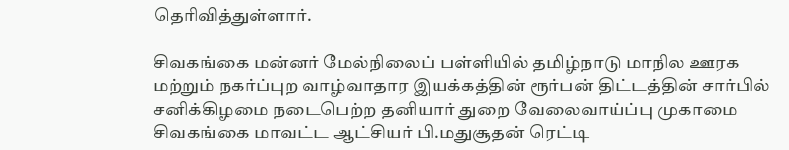தெரிவித்துள்ளார்.

சிவகங்கை மன்னர் மேல்நிலைப் பள்ளியில் தமிழ்நாடு மாநில ஊரக மற்றும் நகர்ப்புற வாழ்வாதார இயக்கத்தின் ரூர்பன் திட்டத்தின் சார்பில் சனிக்கிழமை நடைபெற்ற தனியார் துறை வேலைவாய்ப்பு முகாமை சிவகங்கை மாவட்ட ஆட்சியர் பி.மதுசூதன் ரெட்டி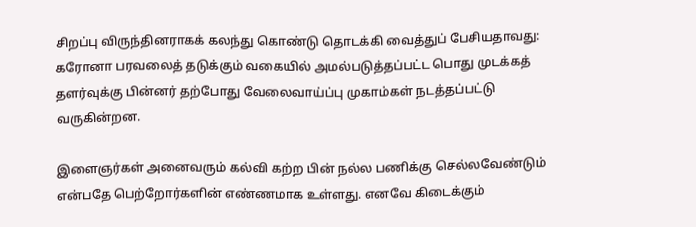சிறப்பு விருந்தினராகக் கலந்து கொண்டு தொடக்கி வைத்துப் பேசியதாவது: கரோனா பரவலைத் தடுக்கும் வகையில் அமல்படுத்தப்பட்ட பொது முடக்கத் தளர்வுக்கு பின்னர் தற்போது வேலைவாய்ப்பு முகாம்கள் நடத்தப்பட்டு வருகின்றன.

இளைஞர்கள் அனைவரும் கல்வி கற்ற பின் நல்ல பணிக்கு செல்லவேண்டும் என்பதே பெற்றோர்களின் எண்ணமாக உள்ளது. எனவே கிடைக்கும்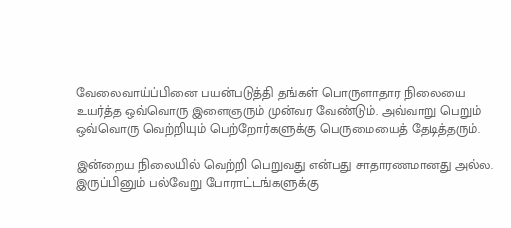வேலைவாய்ப்பினை பயன்படுத்தி தங்கள் பொருளாதார நிலையை உயர்த்த ஒவ்வொரு இளைஞரும் முன்வர வேண்டும். அவ்வாறு பெறும் ஒவ்வொரு வெற்றியும் பெற்றோர்களுக்கு பெருமையைத் தேடித்தரும்.

இன்றைய நிலையில் வெற்றி பெறுவது என்பது சாதாரணமானது அல்ல. இருப்பினும் பல்வேறு போராட்டங்களுக்கு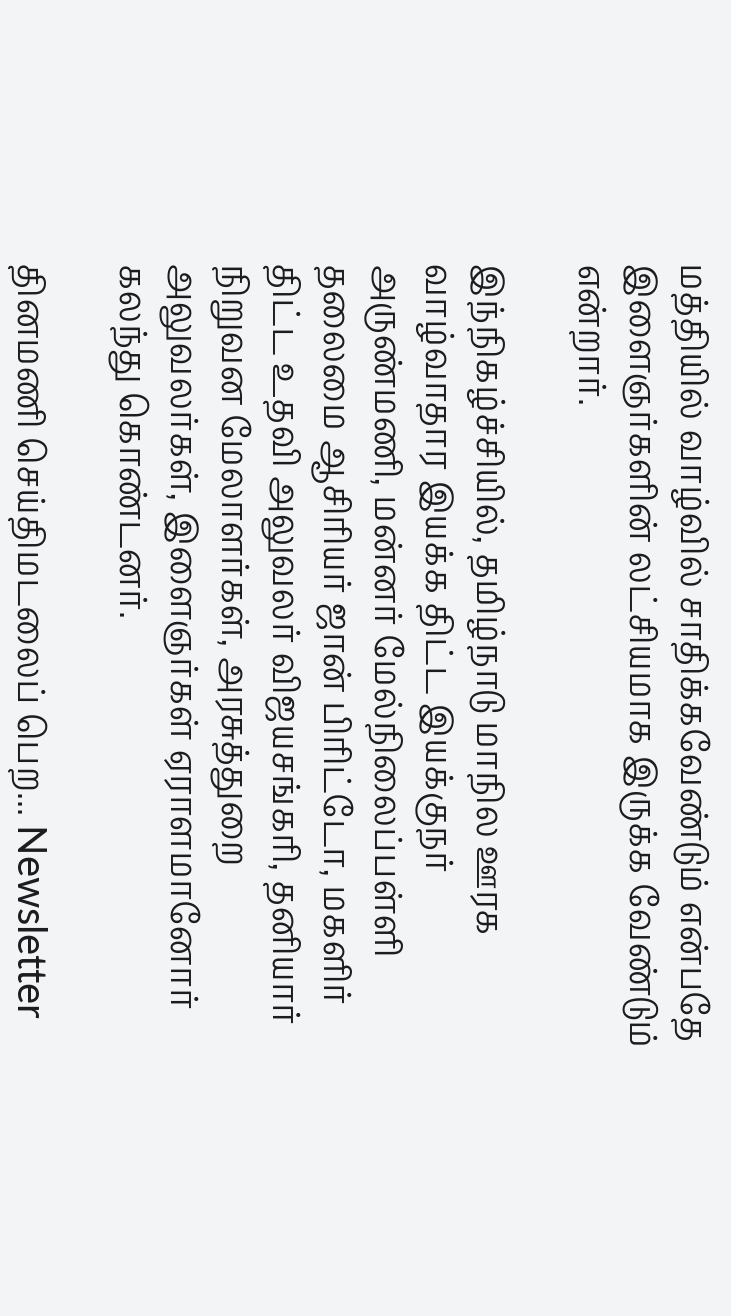மத்தியில் வாழ்வில் சாதிக்கவேண்டும் என்பதே இளைஞர்களின் லட்சியமாக இருக்க வேண்டும் என்றார்.

இந்நிகழ்ச்சியில், தமிழ்நாடு மாநில ஊரக வாழ்வாதார இயக்க திட்ட இயக்குநர் அருண்மணி, மன்னர் மேல்நிலைப்பள்ளி தலைமை ஆசிரியர் ஜான் பிரிட்டோ, மகளிர் திட்ட உதவி அலுவலர் விஜயசங்கரி, தனியார் நிறுவன மேலாளர்கள், அரசுத்துறை அலுவலர்கள், இளைஞர்கள் ஏராளமானோர் கலந்து கொண்டனர்.

தினமணி செய்திமடலைப் பெற... Newsletter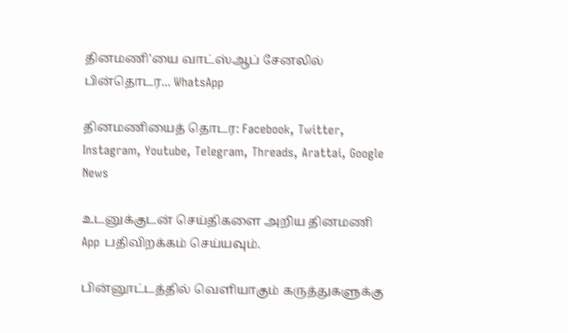தினமணி'யை வாட்ஸ்ஆப் சேனலில் பின்தொடர... WhatsApp

தினமணியைத் தொடர: Facebook, Twitter, Instagram, Youtube, Telegram, Threads, Arattai, Google News

உடனுக்குடன் செய்திகளை அறிய தினமணி App பதிவிறக்கம் செய்யவும்.

பின்னூட்டத்தில் வெளியாகும் கருத்துகளுக்கு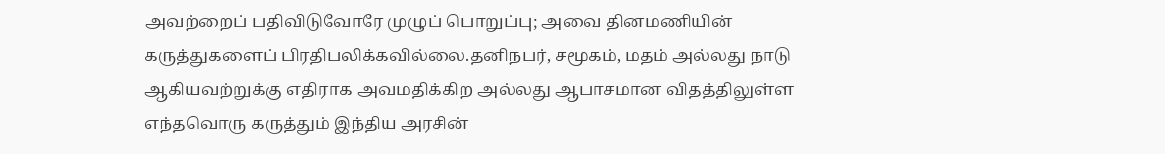அவற்றைப் பதிவிடுவோரே முழுப் பொறுப்பு; அவை தினமணியின் கருத்துகளைப் பிரதிபலிக்கவில்லை.தனிநபர், சமூகம், மதம் அல்லது நாடு ஆகியவற்றுக்கு எதிராக அவமதிக்கிற அல்லது ஆபாசமான விதத்திலுள்ள எந்தவொரு கருத்தும் இந்திய அரசின்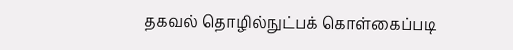தகவல் தொழில்நுட்பக் கொள்கைப்படி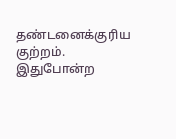தண்டனைக்குரிய குற்றம். இதுபோன்ற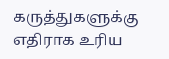கருத்துகளுக்கு எதிராக உரிய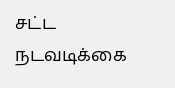சட்ட நடவடிக்கை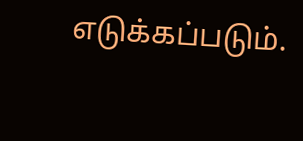எடுக்கப்படும்.